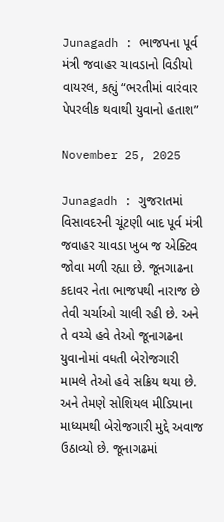Junagadh : ભાજપના પૂર્વ મંત્રી જવાહર ચાવડાનો વિડીયો વાયરલ, કહ્યું “ભરતીમાં વારંવાર પેપરલીક થવાથી યુવાનો હતાશ”

November 25, 2025

Junagadh : ગુજરાતમાં વિસાવદરની ચૂંટણી બાદ પૂર્વ મંત્રી જવાહર ચાવડા ખુબ જ એક્ટિવ જોવા મળી રહ્યા છે. જૂનગાઢના કદાવર નેતા ભાજપથી નારાજ છે તેવી ચર્ચાઓ ચાલી રહી છે. અને તે વચ્ચે હવે તેઓ જૂનાગઢના યુવાનોમાં વધતી બેરોજગારી મામલે તેઓ હવે સક્રિય થયા છે. અને તેમણે સોશિયલ મીડિયાના માધ્યમથી બેરોજગારી મુદ્દે અવાજ ઉઠાવ્યો છે. જૂનાગઢમાં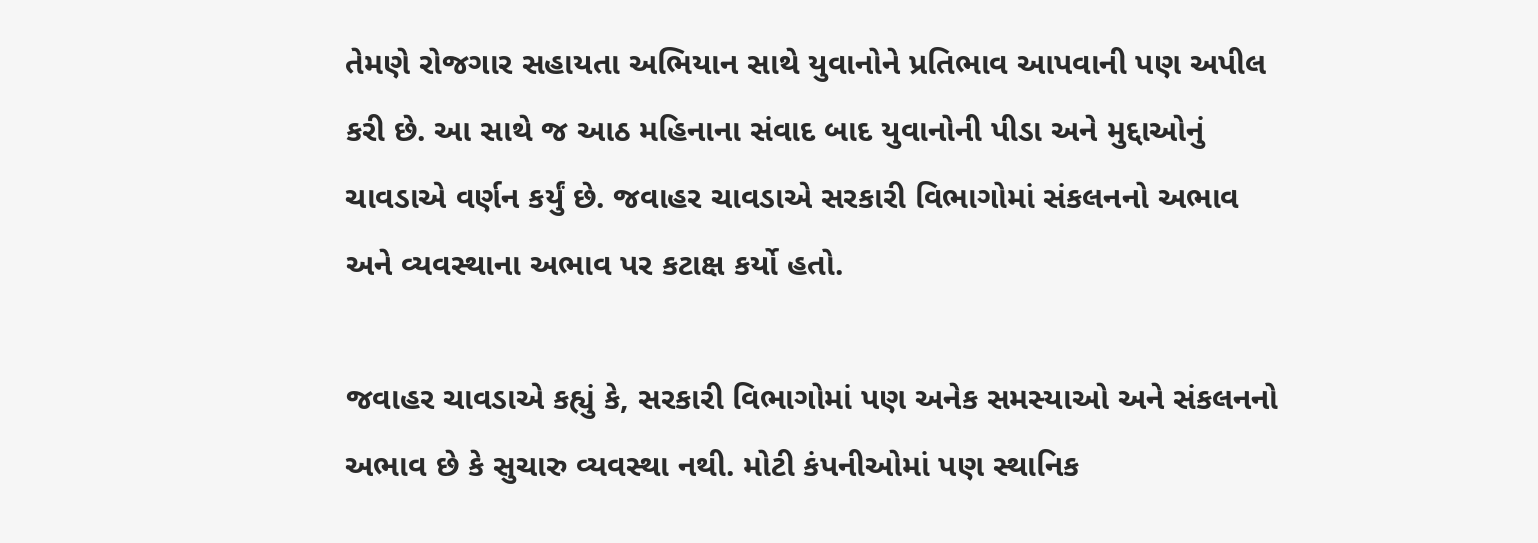તેમણે રોજગાર સહાયતા અભિયાન સાથે યુવાનોને પ્રતિભાવ આપવાની પણ અપીલ કરી છે. આ સાથે જ આઠ મહિનાના સંવાદ બાદ યુવાનોની પીડા અને મુદ્દાઓનું ચાવડાએ વર્ણન કર્યું છે. જવાહર ચાવડાએ સરકારી વિભાગોમાં સંકલનનો અભાવ અને વ્યવસ્થાના અભાવ પર કટાક્ષ કર્યો હતો.

જવાહર ચાવડાએ કહ્યું કે, સરકારી વિભાગોમાં પણ અનેક સમસ્યાઓ અને સંકલનનો અભાવ છે કે સુચારુ વ્યવસ્થા નથી. મોટી કંપનીઓમાં પણ સ્થાનિક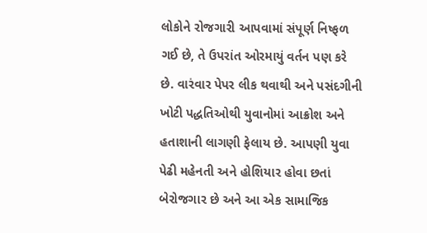લોકોને રોજગારી આપવામાં સંપૂર્ણ નિષ્ફળ ગઈ છે, તે ઉપરાંત ઓરમાયું વર્તન પણ કરે છે. વારંવાર પેપર લીક થવાથી અને પસંદગીની ખોટી પદ્ધતિઓથી યુવાનોમાં આક્રોશ અને હતાશાની લાગણી ફેલાય છે. આપણી યુવા પેઢી મહેનતી અને હોશિયાર હોવા છતાં બેરોજગાર છે અને આ એક સામાજિક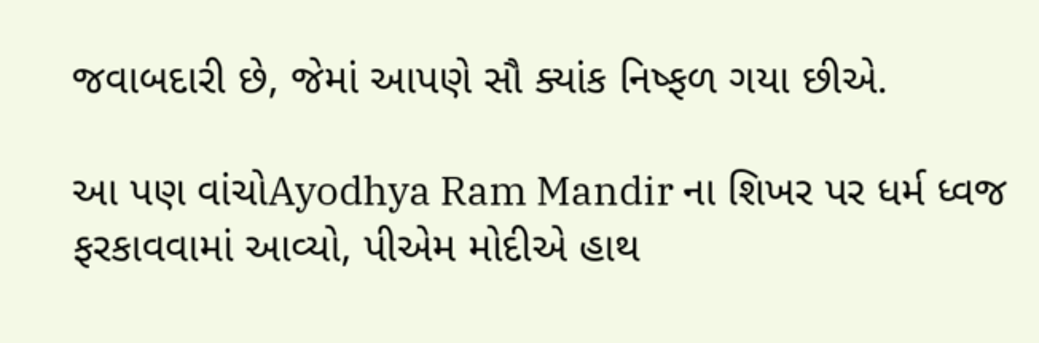જવાબદારી છે, જેમાં આપણે સૌ ક્યાંક નિષ્ફળ ગયા છીએ.

આ પણ વાંચોAyodhya Ram Mandir ના શિખર પર ધર્મ ધ્વજ ફરકાવવામાં આવ્યો, પીએમ મોદીએ હાથ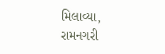મિલાવ્યા, રામનગરી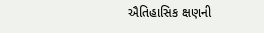ઐતિહાસિક ક્ષણની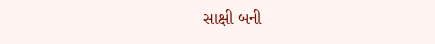સાક્ષી બની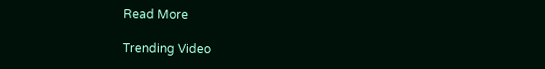Read More

Trending Video